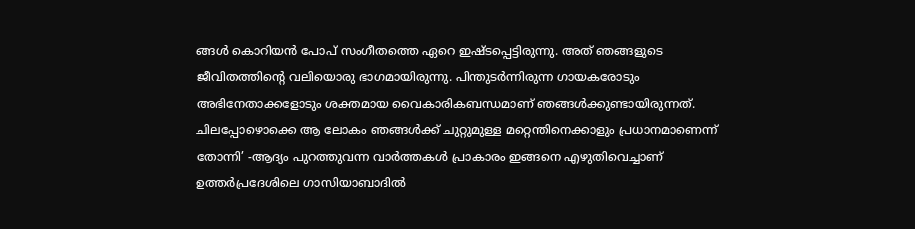ങ്ങൾ കൊറിയൻ പോപ് സംഗീതത്തെ ഏറെ ഇഷ്ടപ്പെട്ടിരുന്നു. അത് ഞങ്ങളുടെ ജീവിതത്തിന്റെ വലിയൊരു ഭാഗമായിരുന്നു. പിന്തുടർന്നിരുന്ന ഗായകരോടും അഭിനേതാക്കളോടും ശക്തമായ വൈകാരികബന്ധമാണ് ഞങ്ങൾക്കുണ്ടായിരുന്നത്. ചിലപ്പോഴൊക്കെ ആ ലോകം ഞങ്ങൾക്ക് ചുറ്റുമുള്ള മറ്റെന്തിനെക്കാളും പ്രധാനമാണെന്ന് തോന്നി’ -ആദ്യം പുറത്തുവന്ന വാർത്തകൾ പ്രാകാരം ഇങ്ങനെ എഴുതിവെച്ചാണ് ഉത്തർപ്രദേശിലെ ഗാസിയാബാദിൽ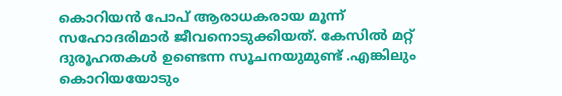കൊറിയൻ പോപ് ആരാധകരായ മൂന്ന് സഹോദരിമാർ ജീവനൊടുക്കിയത്. കേസിൽ മറ്റ് ദുരൂഹതകൾ ഉണ്ടെന്ന സൂചനയുമുണ്ട് .എങ്കിലും കൊറിയയോടും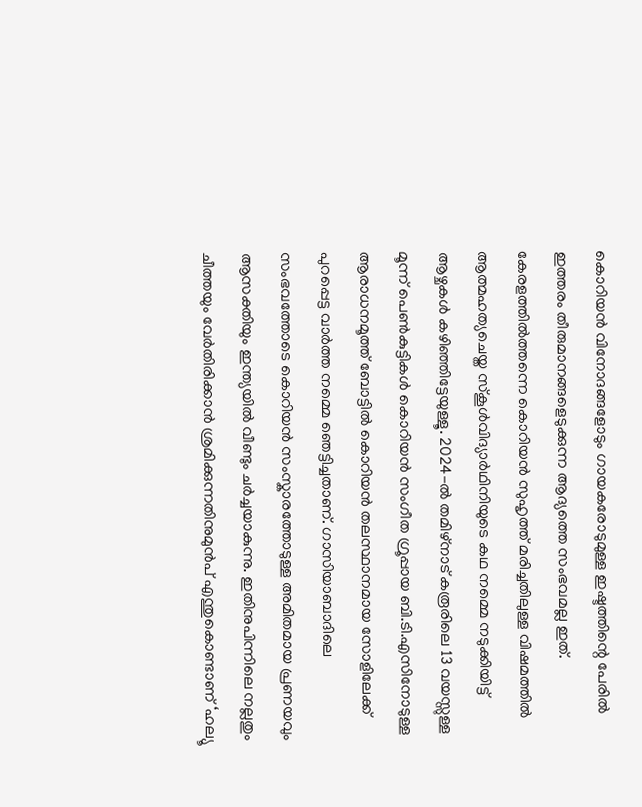കൊറിയൻ വിനോദങ്ങളോടും ഗായകരോടുമുള്ള ഇഷ്ടത്തിന്റെ പേരിൽ ഇത്തരം തീരുമാനങ്ങളെടുക്കുന്ന ആദ്യത്തെ സംഭവമല്ല ഇത്. കേരളത്തിൽത്തന്നെ കൊറിയൻ സുഹൃത്ത് മരിച്ചതിലുള്ള വിഷമത്തിൽ ആത്മഹത്യചെയ്ത സ്കൂൾവിദ്യാർഥിനിയുടെ കഥ നമ്മെ നടുക്കിയിട്ട് ആഴ്ചകൾ കഴിഞ്ഞിട്ടേയുള്ളൂ. 2024-ൽ തമിഴ്നാട് കരൂരിലെ 13 വയസ്സുള്ള മൂന്ന് പെൺകുട്ടികൾ കൊറിയൻ സംഗീത ഗ്രൂപ്പായ ബി.ടി.എസിനോടുള്ള ആരാധനമൂത്ത് ബോട്ടിൽ കൊറിയൻ തലസ്ഥാനമായ സോളിലേക്ക് പുറപ്പെട്ട വാർത്ത നമ്മെ ഞെട്ടിച്ചതാണ്. ഗാസിയാബാദിലെ സംഭവത്തോടെ കൊറിയൻ സംസ്കാരത്തോടുള്ള അമിതമായ പ്രണയവും ആസക്തിയും ഇന്ത്യയിൽ വീണ്ടും ചർച്ചയാകുന്നു. ഇതിനുപിന്നിലെ നല്ലതും ചീത്തയും വേർതിരിക്കാൻ ശ്രമിക്കുന്നതിനുമുൻപ് എന്തുകൊണ്ടാണ് ‘ഹല്യൂ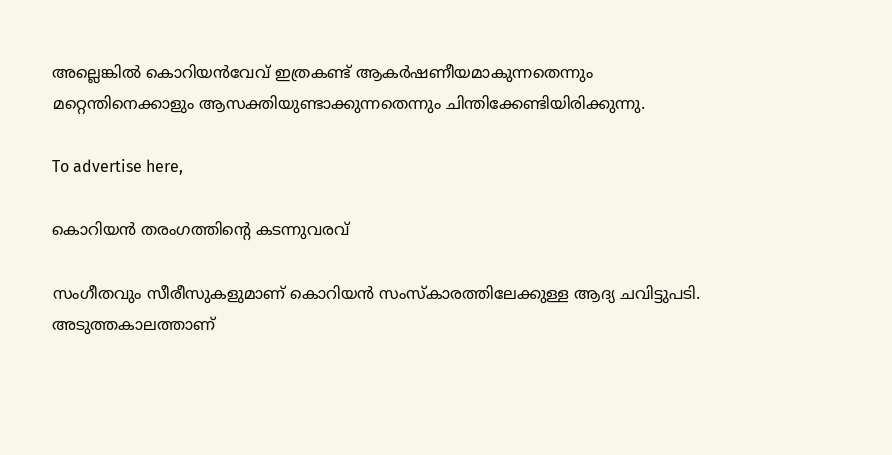അല്ലെങ്കിൽ കൊറിയൻവേവ് ഇത്രകണ്ട് ആകർഷണീയമാകുന്നതെന്നും മറ്റെന്തിനെക്കാളും ആസക്തിയുണ്ടാക്കുന്നതെന്നും ചിന്തിക്കേണ്ടിയിരിക്കുന്നു.

To advertise here,

കൊറിയൻ തരംഗത്തിന്റെ കടന്നുവരവ്

സംഗീതവും സീരീസുകളുമാണ് കൊറിയൻ സംസ്‌കാരത്തിലേക്കുള്ള ആദ്യ ചവിട്ടുപടി. അടുത്തകാലത്താണ്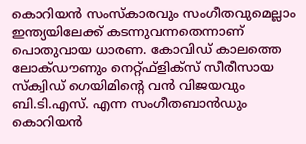കൊറിയൻ സംസ്‌കാരവും സംഗീതവുമെല്ലാം ഇന്ത്യയിലേക്ക് കടന്നുവന്നതെന്നാണ് പൊതുവായ ധാരണ. കോവിഡ് കാലത്തെ ലോക്ഡൗണും നെറ്റ്ഫ്‌ളിക്‌സ് സീരീസായ സ്‌ക്വിഡ് ഗെയിമിന്റെ വൻ വിജയവും ബി.ടി.എസ്. എന്ന സംഗീതബാൻഡും കൊറിയൻ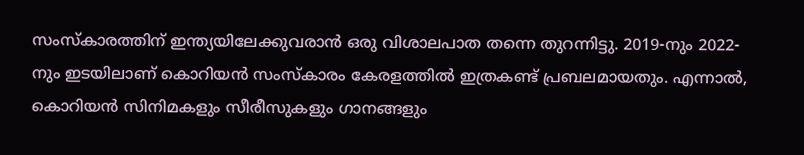സംസ്‌കാരത്തിന് ഇന്ത്യയിലേക്കുവരാൻ ഒരു വിശാലപാത തന്നെ തുറന്നിട്ടു. 2019-നും 2022-നും ഇടയിലാണ് കൊറിയൻ സംസ്‌കാരം കേരളത്തിൽ ഇത്രകണ്ട് പ്രബലമായതും. എന്നാൽ, കൊറിയൻ സിനിമകളും സീരീസുകളും ഗാനങ്ങളും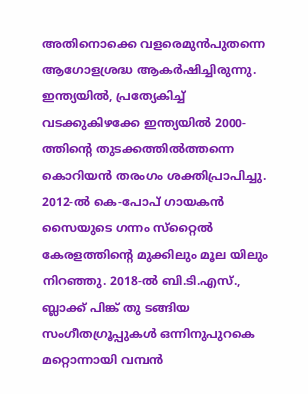അതിനൊക്കെ വളരെമുൻപുതന്നെ ആഗോളശ്രദ്ധ ആകർഷിച്ചിരുന്നു. ഇന്ത്യയിൽ, പ്രത്യേകിച്ച് വടക്കുകിഴക്കേ ഇന്ത്യയിൽ 2000-ത്തിന്റെ തുടക്കത്തിൽത്തന്നെ കൊറിയൻ തരംഗം ശക്തിപ്രാപിച്ചു. 2012-ൽ കെ-പോപ് ഗായകൻ സൈയുടെ ഗന്നം സ്‌റ്റൈൽ കേരളത്തിന്റെ മുക്കിലും മൂല യിലും നിറഞ്ഞു. 2018-ൽ ബി.ടി.എസ്., ബ്ലാക്ക് പിങ്ക് തു ടങ്ങിയ സംഗീതഗ്രൂപ്പുകൾ ഒന്നിനുപുറകെ മറ്റൊന്നായി വമ്പൻ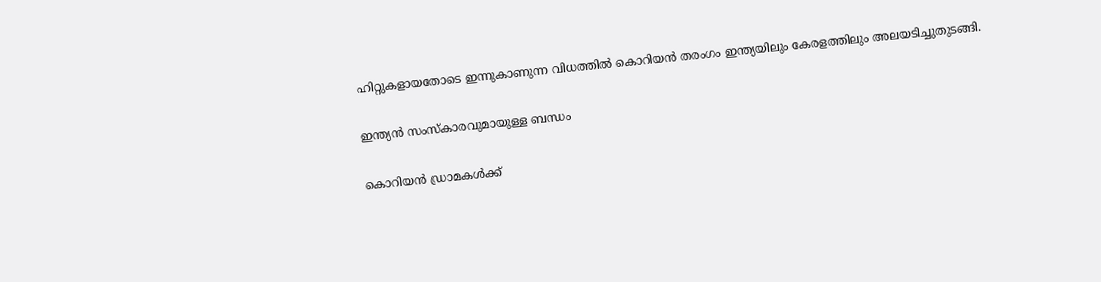ഹിറ്റുകളായതോടെ ഇന്നുകാണുന്ന വിധത്തിൽ കൊറിയൻ തരംഗം ഇന്ത്യയിലും കേരളത്തിലും അലയടിച്ചുതുടങ്ങി.

ഇന്ത്യൻ സംസ്കാരവുമായുള്ള ബന്ധം

കൊറിയൻ ഡ്രാമകൾക്ക്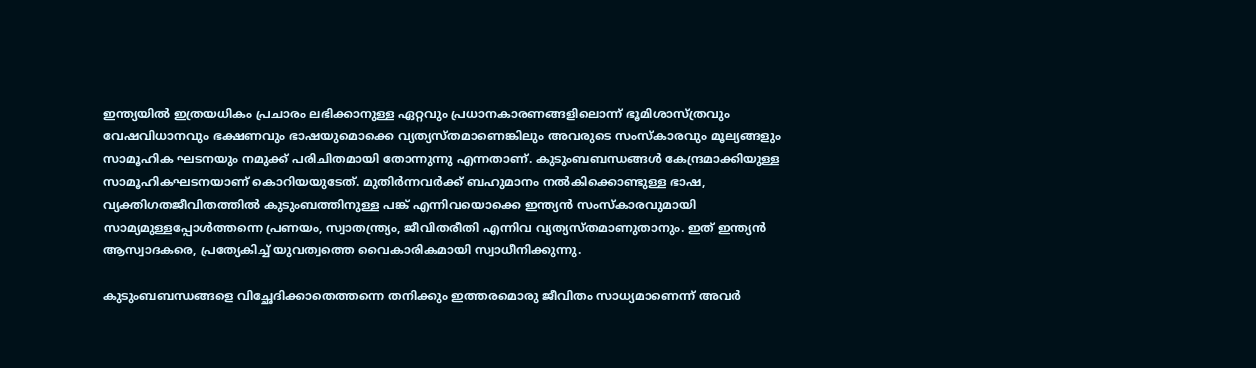ഇന്ത്യയിൽ ഇത്രയധികം പ്രചാരം ലഭിക്കാനുള്ള ഏറ്റവും പ്രധാനകാരണങ്ങളിലൊന്ന് ഭൂമിശാസ്ത്രവും വേഷവിധാനവും ഭക്ഷണവും ഭാഷയുമൊക്കെ വ്യത്യസ്തമാണെങ്കിലും അവരുടെ സംസ്കാരവും മൂല്യങ്ങളും സാമൂഹിക ഘടനയും നമുക്ക് പരിചിതമായി തോന്നുന്നു എന്നതാണ്. കുടുംബബന്ധങ്ങൾ കേന്ദ്രമാക്കിയുള്ള സാമൂഹികഘടനയാണ് കൊറിയയുടേത്. മുതിർന്നവർക്ക് ബഹുമാനം നൽകിക്കൊണ്ടുള്ള ഭാഷ, വ്യക്തിഗതജീവിതത്തിൽ കുടുംബത്തിനുള്ള പങ്ക് എന്നിവയൊക്കെ ഇന്ത്യൻ സംസ്കാരവുമായി സാമ്യമുള്ളപ്പോൾത്തന്നെ പ്രണയം, സ്വാതന്ത്ര്യം, ജീവിതരീതി എന്നിവ വ്യത്യസ്തമാണുതാനും. ഇത് ഇന്ത്യൻ ആസ്വാദകരെ, പ്രത്യേകിച്ച് യുവത്വത്തെ വൈകാരികമായി സ്വാധീനിക്കുന്നു.

കുടുംബബന്ധങ്ങളെ വിച്ഛേദിക്കാതെത്തന്നെ തനിക്കും ഇത്തരമൊരു ജീവിതം സാധ്യമാണെന്ന് അവർ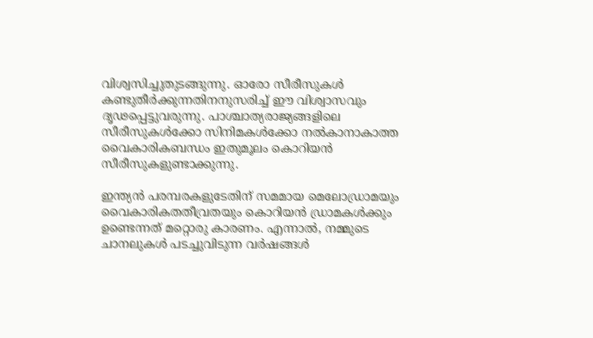വിശ്വസിച്ചുതുടങ്ങുന്നു. ഓരോ സീരീസുകൾ കണ്ടുതീർക്കുന്നതിനനുസരിച്ച് ഈ വിശ്വാസവും ദൃഢപ്പെട്ടുവരുന്നു. പാശ്ചാത്യരാജ്യങ്ങളിലെ സീരീസുകൾക്കോ സിനിമകൾക്കോ നൽകാനാകാത്ത വൈകാരികബന്ധം ഇതുമൂലം കൊറിയൻ സീരീസുകളുണ്ടാക്കുന്നു.

ഇന്ത്യൻ പരമ്പരകളുടേതിന് സമമായ മെലോഡ്രാമയും വൈകാരികതതീവ്രതയും കൊറിയൻ ഡ്രാമകൾക്കും ഉണ്ടെന്നത് മറ്റൊരു കാരണം. എന്നാൽ, നമ്മുടെ ചാനലുകൾ പടച്ചുവിടുന്ന വർഷങ്ങൾ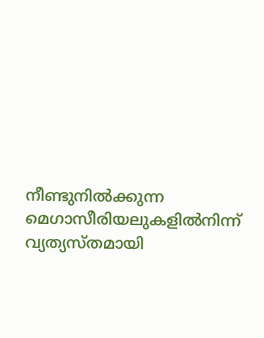നീണ്ടുനിൽക്കുന്ന മെഗാസീരിയലുകളിൽനിന്ന് വ്യത്യസ്തമായി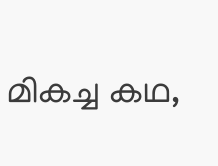മികച്ച കഥ,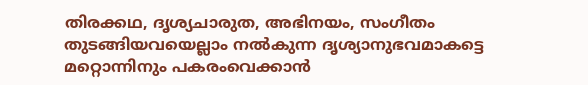തിരക്കഥ, ദൃശ്യചാരുത, അഭിനയം, സംഗീതം തുടങ്ങിയവയെല്ലാം നൽകുന്ന ദൃശ്യാനുഭവമാകട്ടെ മറ്റൊന്നിനും പകരംവെക്കാൻ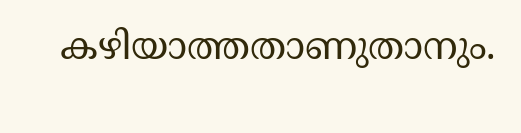കഴിയാത്തതാണുതാനും.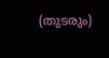(തുടരും)